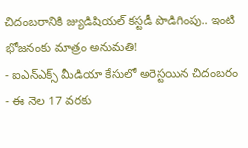చిదంబరానికి జ్యుడిషియల్ కస్టడీ పొడిగింపు.. ఇంటి భోజనంకు మాత్రం అనుమతి!
- ఐఎన్ఎక్స్ మీడియా కేసులో అరెస్టయిన చిదంబరం
- ఈ నెల 17 వరకు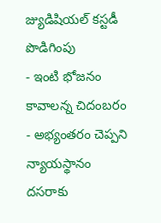జ్యుడిషియల్ కస్టడీ పొడిగింపు
- ఇంటి భోజనం కావాలన్న చిదంబరం
- అభ్యంతరం చెప్పని న్యాయస్థానం
దసరాకు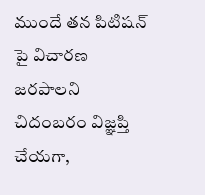ముందే తన పిటిషన్ పై విచారణ జరపాలని చిదంబరం విజ్ఞప్తి చేయగా,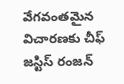వేగవంతమైన విచారణకు చీఫ్ జస్టిస్ రంజన్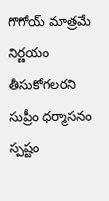గొగోయ్ మాత్రమే నిర్ణయం తీసుకోగలరని సుప్రీం ధర్మాసనం స్పష్టం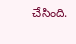చేసింది.